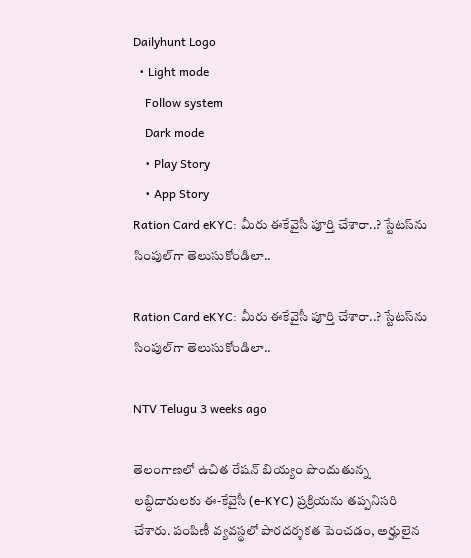Dailyhunt Logo
  • Light mode
    Follow system
    Dark mode
    • Play Story
    • App Story
Ration Card eKYC: మీరు ఈకేవైసీ పూర్తి చేశారా..? స్టేటస్‌ను సింపుల్‌గా తెలుసుకోండిలా..

Ration Card eKYC: మీరు ఈకేవైసీ పూర్తి చేశారా..? స్టేటస్‌ను సింపుల్‌గా తెలుసుకోండిలా..

NTV Telugu 3 weeks ago

తెలంగాణలో ఉచిత రేషన్ బియ్యం పొందుతున్న లబ్ధిదారులకు ఈ-కేవైసీ (e-KYC) ప్రక్రియను తప్పనిసరి చేశారు. పంపిణీ వ్యవస్థలో పారదర్శకత పెంచడం, అర్హులైన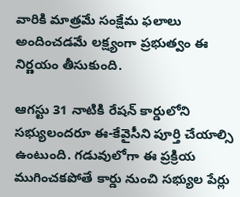వారికి మాత్రమే సంక్షేమ ఫలాలు అందించడమే లక్ష్యంగా ప్రభుత్వం ఈ నిర్ణయం తీసుకుంది.

ఆగస్టు 31 నాటికి రేషన్ కార్డులోని సభ్యులందరూ ఈ-కేవైసీని పూర్తి చేయాల్సి ఉంటుంది. గడువులోగా ఈ ప్రక్రియ ముగించకపోతే కార్డు నుంచి సభ్యుల పేర్లు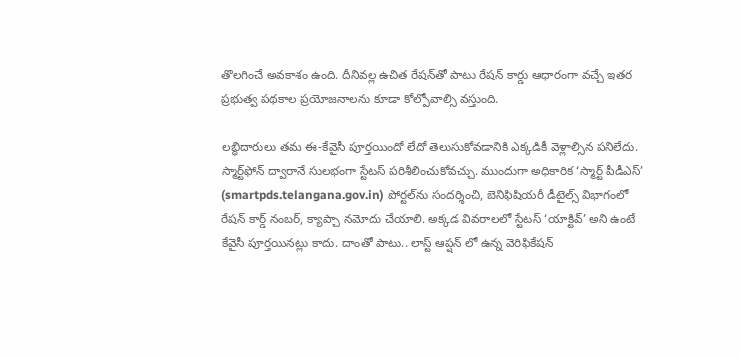తొలగించే అవకాశం ఉంది. దీనివల్ల ఉచిత రేషన్‌తో పాటు రేషన్ కార్డు ఆధారంగా వచ్చే ఇతర ప్రభుత్వ పథకాల ప్రయోజనాలను కూడా కోల్పోవాల్సి వస్తుంది.

లబ్ధిదారులు తమ ఈ-కేవైసీ పూర్తయిందో లేదో తెలుసుకోవడానికి ఎక్కడికీ వెళ్లాల్సిన పనిలేదు. స్మార్ట్‌ఫోన్ ద్వారానే సులభంగా స్టేటస్ పరిశీలించుకోవచ్చు. ముందుగా అధికారిక ‘స్మార్ట్ పీడీఎస్’ (smartpds.telangana.gov.in) పోర్టల్‌ను సందర్శించి, బెనిఫిషియరీ డీటైల్స్ విభాగంలో రేషన్ కార్డ్ నంబర్, క్యాప్చా నమోదు చేయాలి. అక్కడ వివరాలలో స్టేటస్ ‘యాక్టివ్’ అని ఉంటే కేవైసీ పూర్తయినట్లు కాదు. దాంతో పాటు.. లాస్ట్ ఆప్షన్ లో ఉన్న వెరిఫికేషన్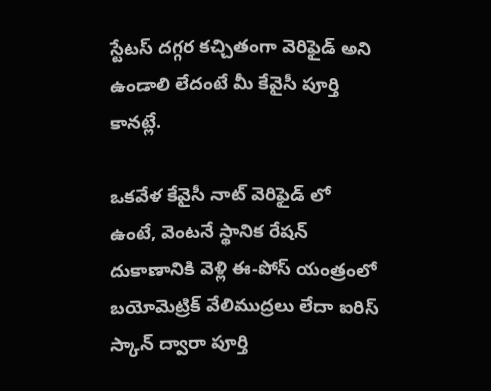స్టేటస్ దగ్గర కచ్చితంగా వెరిఫైడ్ అని ఉండాలి లేదంటే మీ కేవైసీ పూర్తి కానట్లే.

ఒకవేళ కేవైసీ నాట్ వెరిఫైడ్ లో ఉంటే, వెంటనే స్థానిక రేషన్ దుకాణానికి వెళ్లి ఈ-పోస్ యంత్రంలో బయోమెట్రిక్ వేలిముద్రలు లేదా ఐరిస్ స్కాన్ ద్వారా పూర్తి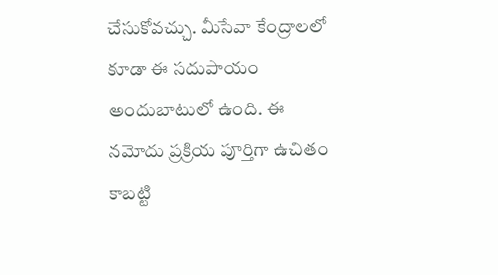చేసుకోవచ్చు. మీసేవా కేంద్రాలలో కూడా ఈ సదుపాయం అందుబాటులో ఉంది. ఈ నమోదు ప్రక్రియ పూర్తిగా ఉచితం కాబట్టి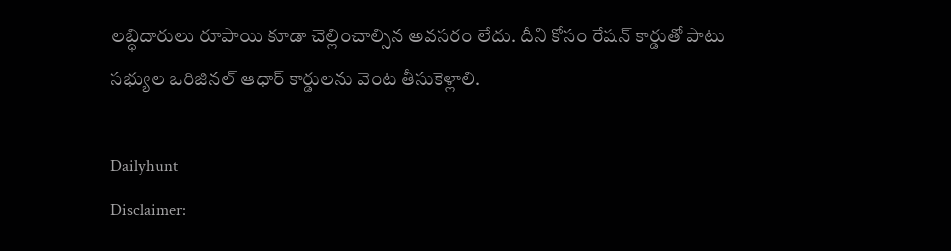లబ్ధిదారులు రూపాయి కూడా చెల్లించాల్సిన అవసరం లేదు. దీని కోసం రేషన్ కార్డుతో పాటు సభ్యుల ఒరిజినల్ ఆధార్ కార్డులను వెంట తీసుకెళ్లాలి.

Dailyhunt
Disclaimer: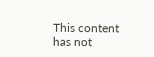This content has not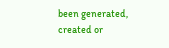been generated, created or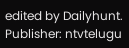edited by Dailyhunt. Publisher: ntvtelugu